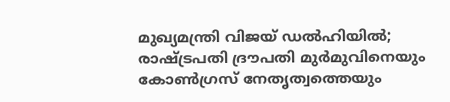മുഖ്യമന്ത്രി വിജയ് ഡൽഹിയിൽ; രാഷ്ട്രപതി ദ്രൗപതി മുർമുവിനെയും കോൺഗ്രസ് നേതൃത്വത്തെയും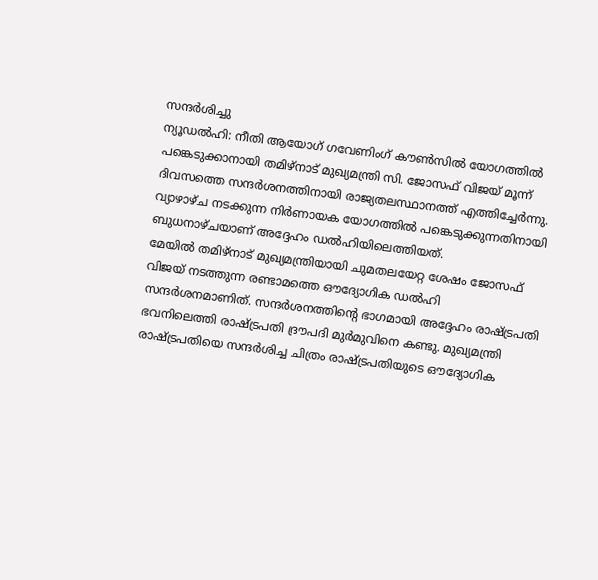സന്ദർശിച്ചു
ന്യൂഡൽഹി: നീതി ആയോഗ് ഗവേണിംഗ് കൗൺസിൽ യോഗത്തിൽ പങ്കെടുക്കാനായി തമിഴ്നാട് മുഖ്യമന്ത്രി സി. ജോസഫ് വിജയ് മൂന്ന് ദിവസത്തെ സന്ദർശനത്തിനായി രാജ്യതലസ്ഥാനത്ത് എത്തിച്ചേർന്നു. വ്യാഴാഴ്ച നടക്കുന്ന നിർണായക യോഗത്തിൽ പങ്കെടുക്കുന്നതിനായി ബുധനാഴ്ചയാണ് അദ്ദേഹം ഡൽഹിയിലെത്തിയത്.
മേയിൽ തമിഴ്നാട് മുഖ്യമന്ത്രിയായി ചുമതലയേറ്റ ശേഷം ജോസഫ് വിജയ് നടത്തുന്ന രണ്ടാമത്തെ ഔദ്യോഗിക ഡൽഹി സന്ദർശനമാണിത്. സന്ദർശനത്തിന്റെ ഭാഗമായി അദ്ദേഹം രാഷ്ട്രപതി ഭവനിലെത്തി രാഷ്ട്രപതി ദ്രൗപദി മുർമുവിനെ കണ്ടു. മുഖ്യമന്ത്രി രാഷ്ട്രപതിയെ സന്ദർശിച്ച ചിത്രം രാഷ്ട്രപതിയുടെ ഔദ്യോഗിക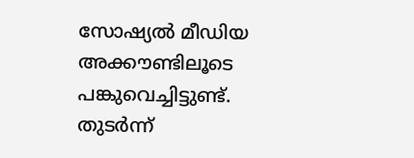സോഷ്യൽ മീഡിയ അക്കൗണ്ടിലൂടെ പങ്കുവെച്ചിട്ടുണ്ട്.
തുടർന്ന്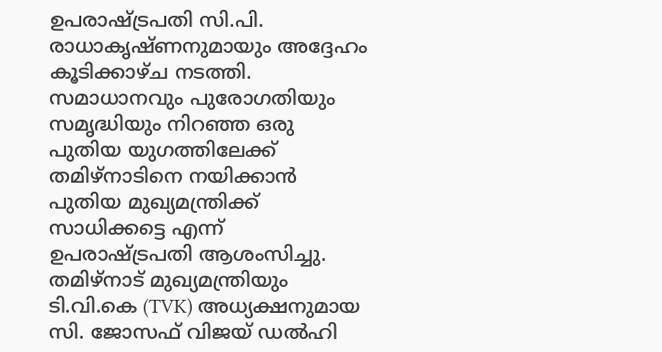ഉപരാഷ്ട്രപതി സി.പി. രാധാകൃഷ്ണനുമായും അദ്ദേഹം കൂടിക്കാഴ്ച നടത്തി. സമാധാനവും പുരോഗതിയും സമൃദ്ധിയും നിറഞ്ഞ ഒരു പുതിയ യുഗത്തിലേക്ക് തമിഴ്നാടിനെ നയിക്കാൻ പുതിയ മുഖ്യമന്ത്രിക്ക് സാധിക്കട്ടെ എന്ന് ഉപരാഷ്ട്രപതി ആശംസിച്ചു.
തമിഴ്നാട് മുഖ്യമന്ത്രിയും ടി.വി.കെ (TVK) അധ്യക്ഷനുമായ സി. ജോസഫ് വിജയ് ഡൽഹി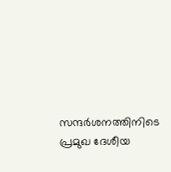സന്ദർശനത്തിനിടെ പ്രമുഖ ദേശീയ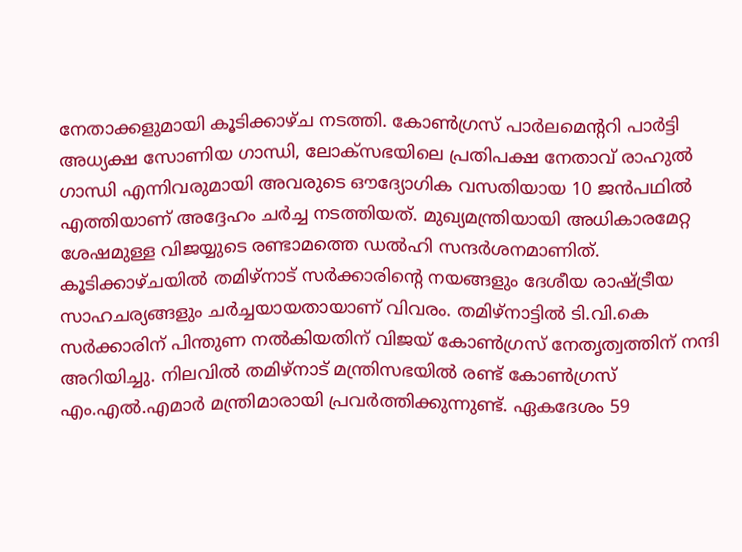നേതാക്കളുമായി കൂടിക്കാഴ്ച നടത്തി. കോൺഗ്രസ് പാർലമെന്ററി പാർട്ടി അധ്യക്ഷ സോണിയ ഗാന്ധി, ലോക്സഭയിലെ പ്രതിപക്ഷ നേതാവ് രാഹുൽ ഗാന്ധി എന്നിവരുമായി അവരുടെ ഔദ്യോഗിക വസതിയായ 10 ജൻപഥിൽ എത്തിയാണ് അദ്ദേഹം ചർച്ച നടത്തിയത്. മുഖ്യമന്ത്രിയായി അധികാരമേറ്റ ശേഷമുള്ള വിജയ്യുടെ രണ്ടാമത്തെ ഡൽഹി സന്ദർശനമാണിത്.
കൂടിക്കാഴ്ചയിൽ തമിഴ്നാട് സർക്കാരിന്റെ നയങ്ങളും ദേശീയ രാഷ്ട്രീയ സാഹചര്യങ്ങളും ചർച്ചയായതായാണ് വിവരം. തമിഴ്നാട്ടിൽ ടി.വി.കെ സർക്കാരിന് പിന്തുണ നൽകിയതിന് വിജയ് കോൺഗ്രസ് നേതൃത്വത്തിന് നന്ദി അറിയിച്ചു. നിലവിൽ തമിഴ്നാട് മന്ത്രിസഭയിൽ രണ്ട് കോൺഗ്രസ് എം.എൽ.എമാർ മന്ത്രിമാരായി പ്രവർത്തിക്കുന്നുണ്ട്. ഏകദേശം 59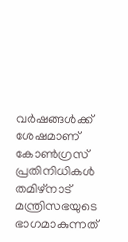വർഷങ്ങൾക്ക് ശേഷമാണ് കോൺഗ്രസ് പ്രതിനിധികൾ തമിഴ്നാട് മന്ത്രിസഭയുടെ ഭാഗമാകുന്നത്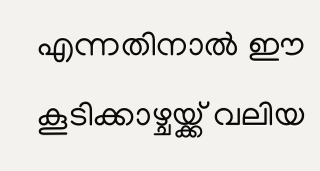എന്നതിനാൽ ഈ കൂടിക്കാഴ്ചയ്ക്ക് വലിയ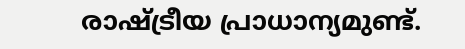രാഷ്ട്രീയ പ്രാധാന്യമുണ്ട്.